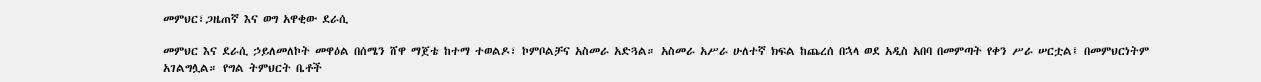መምህር፣ጋዜጠኛ እና ወግ አዋቂው ደራሲ

መምህር እና ደራሲ ኃይለመለኮት መዋዕል በሰሜን ሸዋ ማጀቴ ከተማ ተወልዶ፣ ኮምቦልቻና አስመራ አድጓል። አስመራ አሥራ ሁለተኛ ክፍል ከጨረሰ በኋላ ወደ አዲስ አበባ በመምጣት የቀን ሥራ ሠርቷል፤ በመምህርነትም አገልግሏል። የግል ትምህርት ቤቶች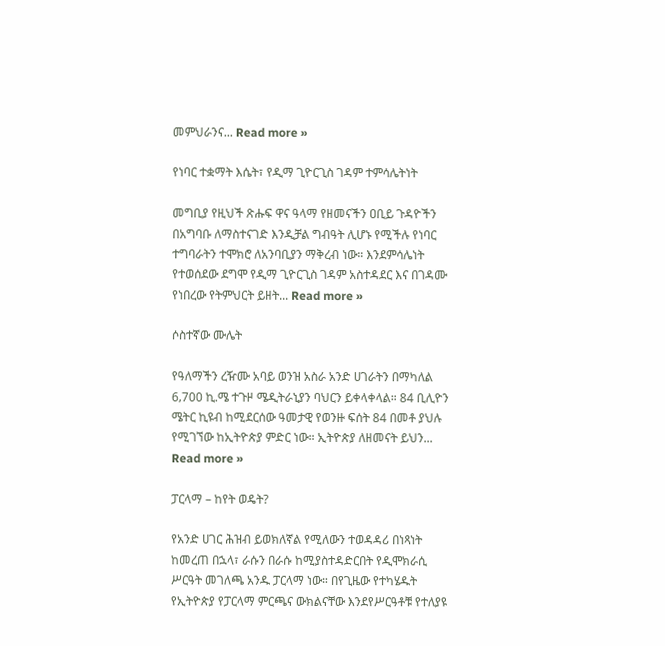መምህራንና... Read more »

የነባር ተቋማት እሴት፣ የዲማ ጊዮርጊስ ገዳም ተምሳሌትነት

መግቢያ የዚህች ጽሑፍ ዋና ዓላማ የዘመናችን ዐቢይ ጉዳዮችን በአግባቡ ለማስተናገድ እንዲቻል ግብዓት ሊሆኑ የሚችሉ የነባር ተግባራትን ተሞክሮ ለአንባቢያን ማቅረብ ነው። እንደምሳሌነት የተወሰደው ደግሞ የዲማ ጊዮርጊስ ገዳም አስተዳደር እና በገዳሙ የነበረው የትምህርት ይዘት... Read more »

ሶስተኛው ሙሌት

የዓለማችን ረዥሙ አባይ ወንዝ አስራ አንድ ሀገራትን በማካለል 6‚700 ኪ.ሜ ተጉዞ ሜዲትራኒያን ባህርን ይቀላቀላል። 84 ቢሊዮን ሜትር ኪዩብ ከሚደርሰው ዓመታዊ የወንዙ ፍሰት 84 በመቶ ያህሉ የሚገኘው ከኢትዮጵያ ምድር ነው። ኢትዮጵያ ለዘመናት ይህን... Read more »

ፓርላማ – ከየት ወዴት?

የአንድ ሀገር ሕዝብ ይወክለኛል የሚለውን ተወዳዳሪ በነጻነት ከመረጠ በኋላ፣ ራሱን በራሱ ከሚያስተዳድርበት የዲሞክራሲ ሥርዓት መገለጫ አንዱ ፓርላማ ነው። በየጊዜው የተካሄዱት የኢትዮጵያ የፓርላማ ምርጫና ውክልናቸው እንደየሥርዓቶቹ የተለያዩ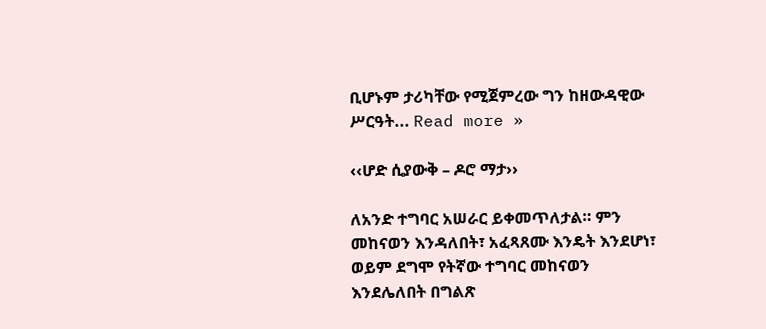ቢሆኑም ታሪካቸው የሚጀምረው ግን ከዘውዳዊው ሥርዓት... Read more »

‹‹ሆድ ሲያውቅ – ዶሮ ማታ››

ለአንድ ተግባር አሠራር ይቀመጥለታል። ምን መከናወን እንዳለበት፣ አፈጻጸሙ እንዴት እንደሆነ፣ ወይም ደግሞ የትኛው ተግባር መከናወን እንደሌለበት በግልጽ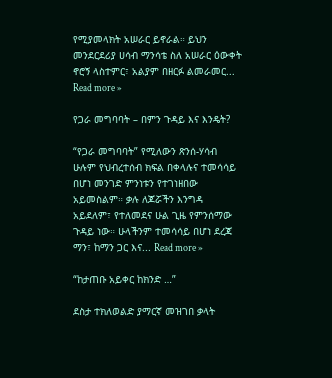የሚያመላክት አሠራር ይኖራል። ይህን መንደርደሪያ ሀሳብ ማንሳቴ ስለ አሠራር ዕውቀት ኖሮኝ ላስተምር፣ አልያም በዘርፉ ልመራመር... Read more »

የጋራ መግባባት – በምን ጉዳይ እና እንዴት?

“የጋራ መግባባት” የሚለውን ጽንሰ-ሃሳብ ሁሉም የህብረተሰብ ክፍል በቀላሉና ተመሳሳይ በሆነ መንገድ ምንነቱን የተገነዘበው አይመስልም። ቃሉ ለጆሯችን እንግዳ አይደለም፣ የተለመደና ሁል ጊዜ የምንሰማው ጉዳይ ነው። ሁላችንም ተመሳሳይ በሆነ ደረጃ ማን፣ ከማን ጋር እና... Read more »

“ከታጠቡ አይቀር ከክንድ …”

ደስታ ተክለወልድ ያማርኛ መዝገበ ቃላት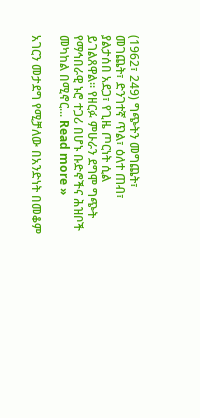(1962፣ 249) ግጭትን መግጨት፣ መገጨት፣ ድንገተኛ ጥል፣ ዕለተ ጠብ፣ ያልታሰበ አደጋ፣ የጊዜ ጦርነት ሲል ይገልጸዋል። የዘርፉ ምሁራን ደግሞ ግጭት የማኅበራዊ ኑሮ ተጋሪ በሆኑ ቡድኖችና ሕዝቦች መካከል በሚኖር... Read more »

አገርን መታደግ የሚቻለው በአንድነት በመቆም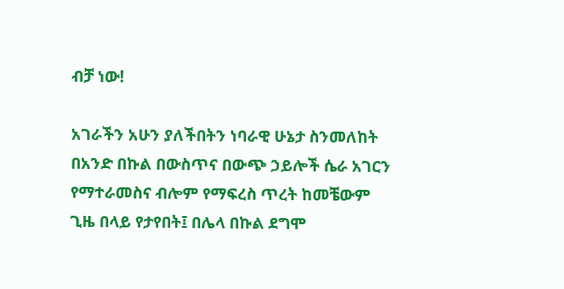ብቻ ነው!

አገራችን አሁን ያለችበትን ነባራዊ ሁኔታ ስንመለከት በአንድ በኩል በውስጥና በውጭ ኃይሎች ሴራ አገርን የማተራመስና ብሎም የማፍረስ ጥረት ከመቼውም ጊዜ በላይ የታየበት፤ በሌላ በኩል ደግሞ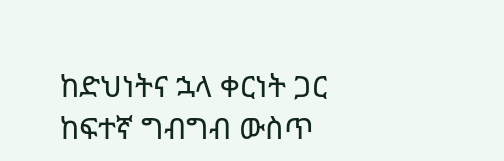ከድህነትና ኋላ ቀርነት ጋር ከፍተኛ ግብግብ ውስጥ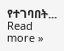የተገባበት... Read more »